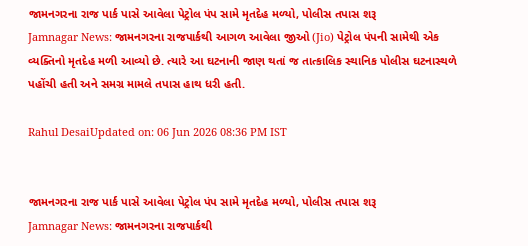જામનગરના રાજ પાર્ક પાસે આવેલા પેટ્રોલ પંપ સામે મૃતદેહ મળ્યો, પોલીસ તપાસ શરૂ
Jamnagar News: જામનગરના રાજપાર્કથી આગળ આવેલા જીઓ (Jio) પેટ્રોલ પંપની સામેથી એક વ્યક્તિનો મૃતદેહ મળી આવ્યો છે. ત્યારે આ ઘટનાની જાણ થતાં જ તાત્કાલિક સ્થાનિક પોલીસ ઘટનાસ્થળે પહોંચી હતી અને સમગ્ર મામલે તપાસ હાથ ધરી હતી.

Rahul DesaiUpdated on: 06 Jun 2026 08:36 PM IST


જામનગરના રાજ પાર્ક પાસે આવેલા પેટ્રોલ પંપ સામે મૃતદેહ મળ્યો, પોલીસ તપાસ શરૂ
Jamnagar News: જામનગરના રાજપાર્કથી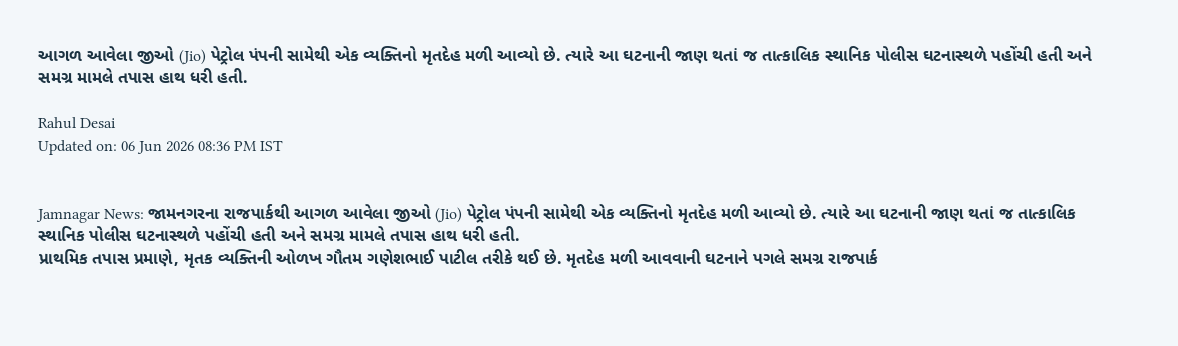આગળ આવેલા જીઓ (Jio) પેટ્રોલ પંપની સામેથી એક વ્યક્તિનો મૃતદેહ મળી આવ્યો છે. ત્યારે આ ઘટનાની જાણ થતાં જ તાત્કાલિક સ્થાનિક પોલીસ ઘટનાસ્થળે પહોંચી હતી અને સમગ્ર મામલે તપાસ હાથ ધરી હતી.

Rahul Desai
Updated on: 06 Jun 2026 08:36 PM IST


Jamnagar News: જામનગરના રાજપાર્કથી આગળ આવેલા જીઓ (Jio) પેટ્રોલ પંપની સામેથી એક વ્યક્તિનો મૃતદેહ મળી આવ્યો છે. ત્યારે આ ઘટનાની જાણ થતાં જ તાત્કાલિક સ્થાનિક પોલીસ ઘટનાસ્થળે પહોંચી હતી અને સમગ્ર મામલે તપાસ હાથ ધરી હતી.
પ્રાથમિક તપાસ પ્રમાણે, મૃતક વ્યક્તિની ઓળખ ગૌતમ ગણેશભાઈ પાટીલ તરીકે થઈ છે. મૃતદેહ મળી આવવાની ઘટનાને પગલે સમગ્ર રાજપાર્ક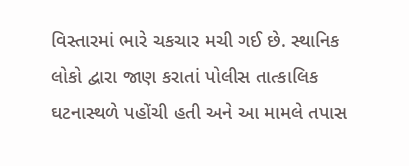વિસ્તારમાં ભારે ચકચાર મચી ગઈ છે. સ્થાનિક લોકો દ્વારા જાણ કરાતાં પોલીસ તાત્કાલિક ઘટનાસ્થળે પહોંચી હતી અને આ મામલે તપાસ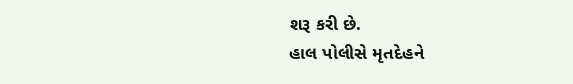શરૂ કરી છે.
હાલ પોલીસે મૃતદેહને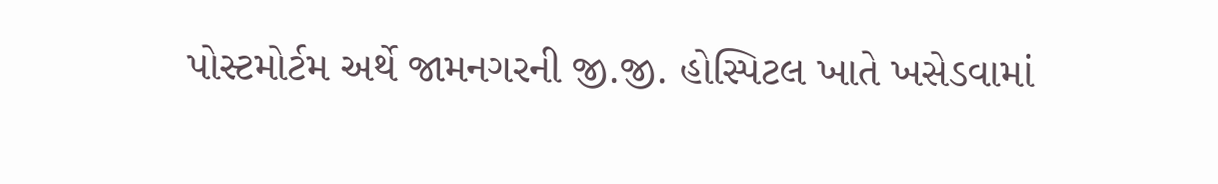પોસ્ટમોર્ટમ અર્થે જામનગરની જી.જી. હોસ્પિટલ ખાતે ખસેડવામાં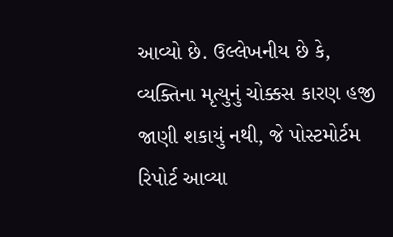આવ્યો છે. ઉલ્લેખનીય છે કે, વ્યક્તિના મૃત્યુનું ચોક્કસ કારણ હજી જાણી શકાયું નથી, જે પોસ્ટમોર્ટમ રિપોર્ટ આવ્યા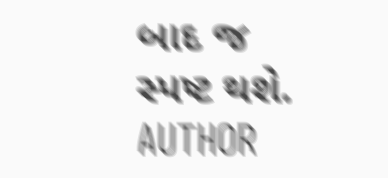બાદ જ સ્પષ્ટ થશે.
AUTHOR